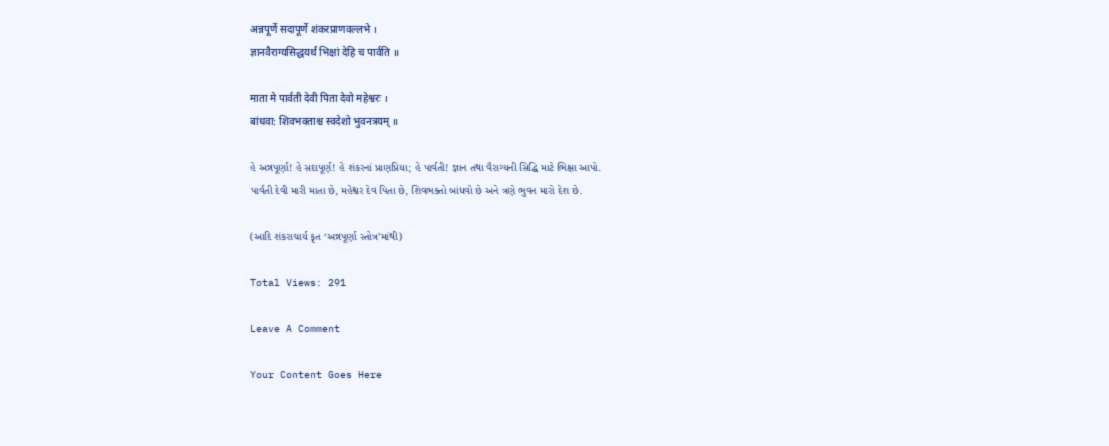अन्नपूर्णे सदापूर्णे शंकरप्राणवल्लभे ।
ज्ञानवैराग्यसिद्धयर्थं भिक्षां देहि च पार्वति ॥

माता मे पार्वती देवी पिता देवो महेश्वरः ।
बांधवा: शिवभक्ताश्च स्वदेशो भुवनत्रयम् ॥

હે અન્નપૂર્ણા! હે સદાપૂર્ણ! હે શંકરનાં પ્રાણપ્રિયા; હે પાર્વતી! જ્ઞાન તથા વૈરાગ્યની સિદ્ધિ માટે ભિક્ષા આપો.
પાર્વતી દેવી મારી માતા છે, મહેશ્વર દેવ પિતા છે, શિવભક્તો બાંધવો છે અને ત્રણે ભુવન મારો દેશ છે.

(આદિ શંકરાચાર્ય કૃત ‘અન્નપૂર્ણા સ્તોત્ર’માંથી)

Total Views: 291

Leave A Comment

Your Content Goes Here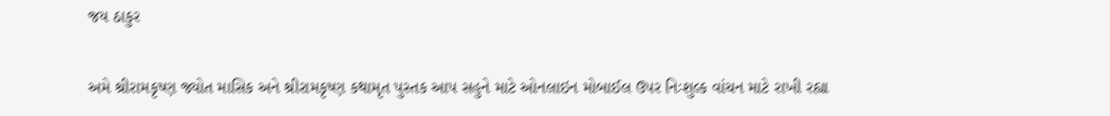જય ઠાકુર

અમે શ્રીરામકૃષ્ણ જ્યોત માસિક અને શ્રીરામકૃષ્ણ કથામૃત પુસ્તક આપ સહુને માટે ઓનલાઇન મોબાઈલ ઉપર નિઃશુલ્ક વાંચન માટે રાખી રહ્યા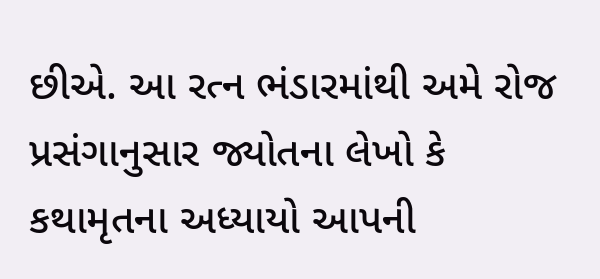છીએ. આ રત્ન ભંડારમાંથી અમે રોજ પ્રસંગાનુસાર જ્યોતના લેખો કે કથામૃતના અધ્યાયો આપની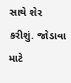સાથે શેર કરીશું. જોડાવા માટે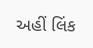અહીં લિંક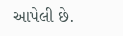આપેલી છે.